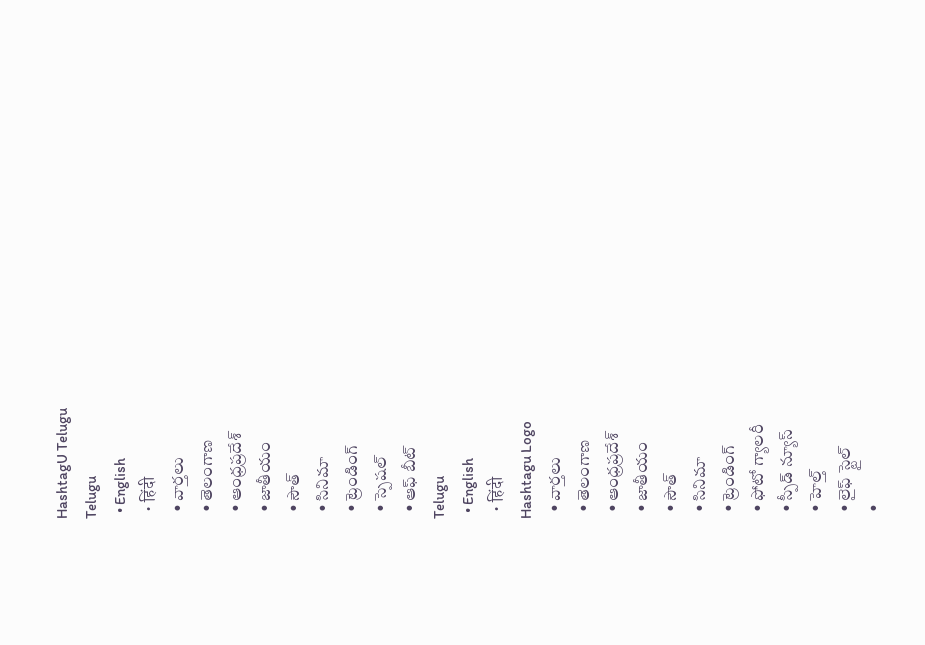HashtagU Telugu
Telugu
  • English
  • हिंदी
  • వార్తలు
  • తెలంగాణ
  • ఆంధ్రప్రదేశ్
  • జాతీయం
  • సౌత్
  • సినిమా
  • ట్రెండింగ్
  • స్పెషల్
  • ఆఫ్ బీట్
Telugu
  • English
  • हिंदी
Hashtagu Logo
  • వార్తలు
  • తెలంగాణ
  • ఆంధ్రప్రదేశ్
  • జాతీయం
  • సౌత్
  • సినిమా
  • ట్రెండింగ్
  • ఫోటో గ్యాలరీ
  • స్పీడ్ న్యూస్
  • హెల్త్
  • లైఫ్ స్టైల్
  •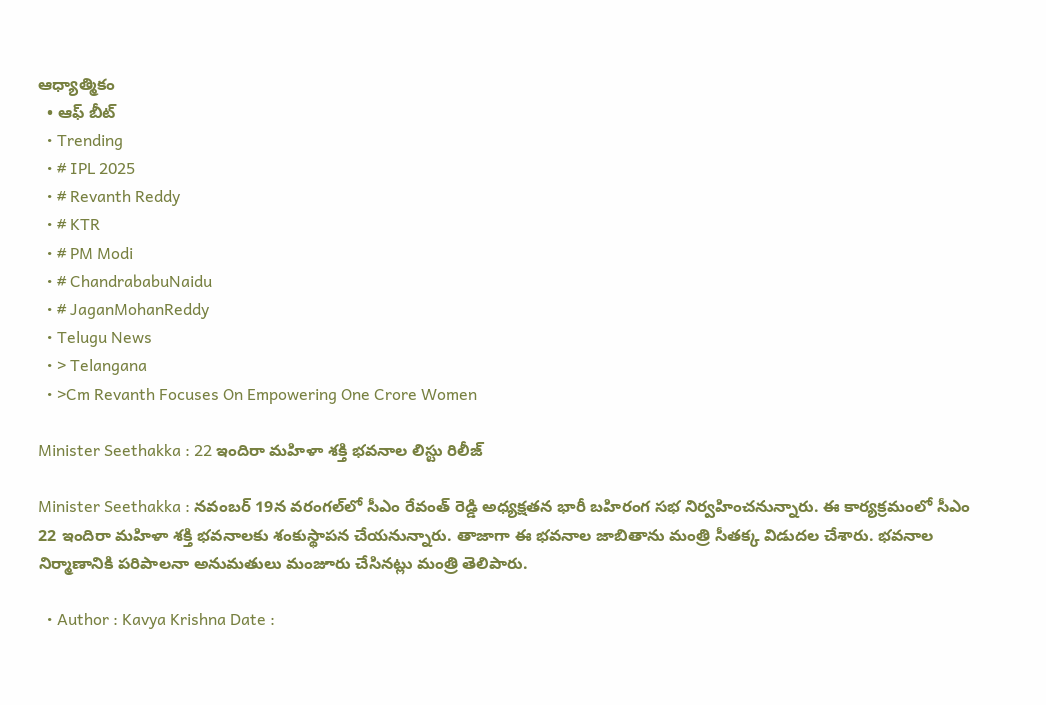ఆధ్యాత్మికం
  • ఆఫ్ బీట్
  • Trending
  • # IPL 2025
  • # Revanth Reddy
  • # KTR
  • # PM Modi
  • # ChandrababuNaidu
  • # JaganMohanReddy
  • Telugu News
  • > Telangana
  • >Cm Revanth Focuses On Empowering One Crore Women

Minister Seethakka : 22 ఇందిరా మహిళా శక్తి భవనాల లిస్టు రిలీజ్‌

Minister Seethakka : నవంబర్ 19న వరంగల్‌లో సీఎం రేవంత్ రెడ్డి అధ్యక్షతన భారీ బహిరంగ సభ నిర్వహించనున్నారు. ఈ కార్యక్రమంలో సీఎం 22 ఇందిరా మహిళా శక్తి భవనాలకు శంకుస్థాపన చేయనున్నారు. తాజాగా ఈ భవనాల జాబితాను మంత్రి సీతక్క విడుదల చేశారు. భవనాల నిర్మాణానికి పరిపాలనా అనుమతులు మంజూరు చేసినట్లు మంత్రి తెలిపారు.

  • Author : Kavya Krishna Date :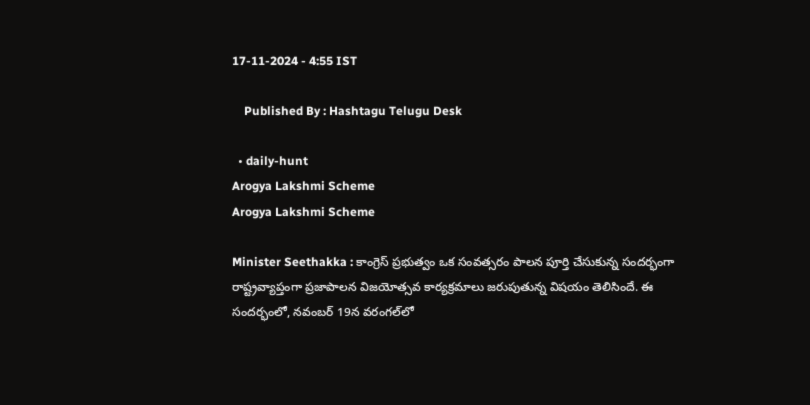17-11-2024 - 4:55 IST

    Published By : Hashtagu Telugu Desk

  • daily-hunt
Arogya Lakshmi Scheme
Arogya Lakshmi Scheme

Minister Seethakka : కాంగ్రెస్ ప్రభుత్వం ఒక సంవత్సరం పాలన పూర్తి చేసుకున్న సందర్భంగా రాష్ట్రవ్యాప్తంగా ప్రజాపాలన విజయోత్సవ కార్యక్రమాలు జరుపుతున్న విషయం తెలిసిందే. ఈ సందర్భంలో, నవంబర్ 19న వరంగల్‌లో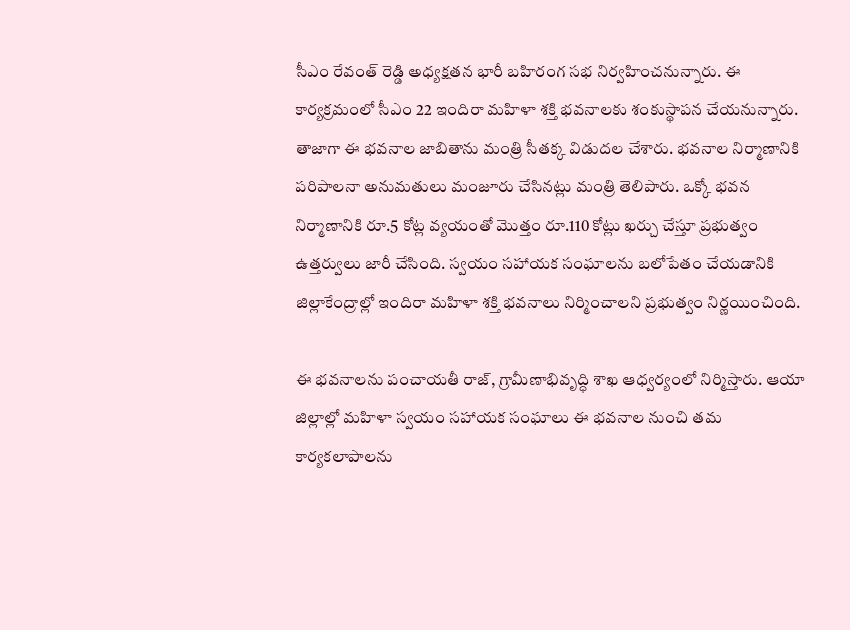సీఎం రేవంత్ రెడ్డి అధ్యక్షతన భారీ బహిరంగ సభ నిర్వహించనున్నారు. ఈ కార్యక్రమంలో సీఎం 22 ఇందిరా మహిళా శక్తి భవనాలకు శంకుస్థాపన చేయనున్నారు. తాజాగా ఈ భవనాల జాబితాను మంత్రి సీతక్క విడుదల చేశారు. భవనాల నిర్మాణానికి పరిపాలనా అనుమతులు మంజూరు చేసినట్లు మంత్రి తెలిపారు. ఒక్కో భవన నిర్మాణానికి రూ.5 కోట్ల వ్యయంతో మొత్తం రూ.110 కోట్లు ఖర్చు చేస్తూ ప్రభుత్వం ఉత్తర్వులు జారీ చేసింది. స్వయం సహాయక సంఘాలను బలోపేతం చేయడానికి జిల్లాకేంద్రాల్లో ఇందిరా మహిళా శక్తి భవనాలు నిర్మించాలని ప్రభుత్వం నిర్ణయించింది.

ఈ భవనాలను పంచాయతీ రాజ్‌, గ్రామీణాభివృద్ధి శాఖ ఆధ్వర్యంలో నిర్మిస్తారు. ఆయా జిల్లాల్లో మహిళా స్వయం సహాయక సంఘాలు ఈ భవనాల నుంచి తమ కార్యకలాపాలను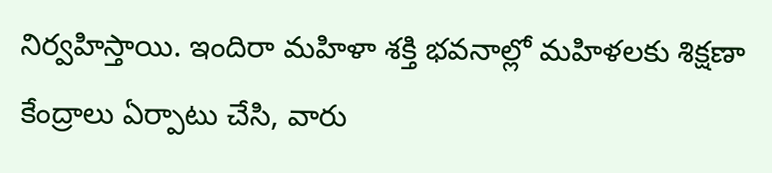నిర్వహిస్తాయి. ఇందిరా మహిళా శక్తి భవనాల్లో మహిళలకు శిక్షణా కేంద్రాలు ఏర్పాటు చేసి, వారు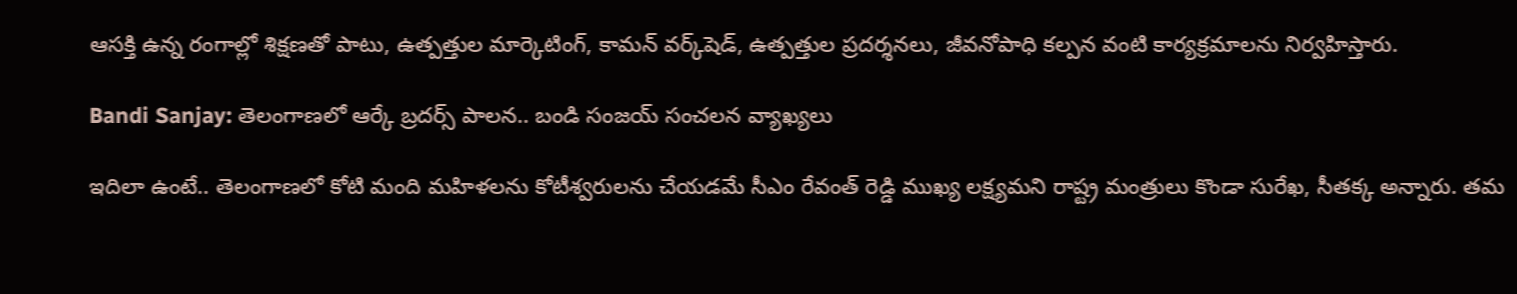ఆసక్తి ఉన్న రంగాల్లో శిక్షణతో పాటు, ఉత్పత్తుల మార్కెటింగ్, కామన్ వర్క్‌షెడ్‌, ఉత్పత్తుల ప్రదర్శనలు, జీవనోపాధి కల్పన వంటి కార్యక్రమాలను నిర్వహిస్తారు.

Bandi Sanjay: తెలంగాణలో ఆర్కే బ్రదర్స్ పాలన.. బండి సంజయ్ సంచలన వ్యాఖ్య‌లు

ఇదిలా ఉంటే.. తెలంగాణలో కోటి మంది మహిళలను కోటీశ్వరులను చేయడమే సీఎం రేవంత్ రెడ్డి ముఖ్య లక్ష్యమని రాష్ట్ర మంత్రులు కొండా సురేఖ, సీతక్క అన్నారు. తమ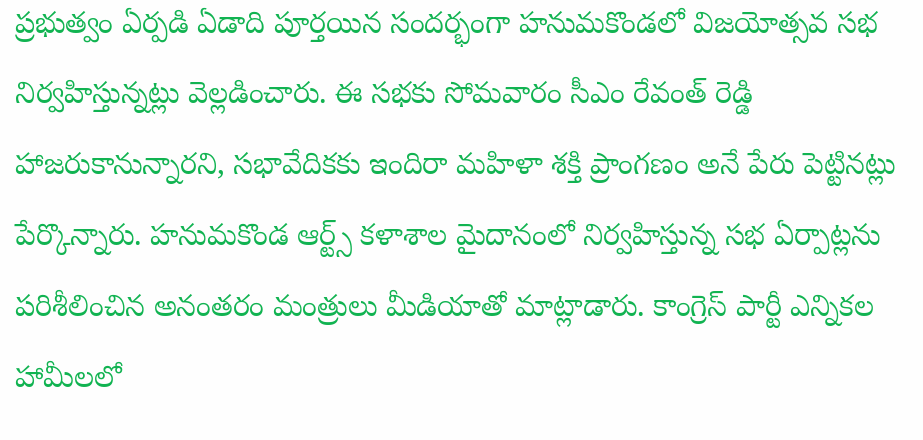ప్రభుత్వం ఏర్పడి ఏడాది పూర్తయిన సందర్భంగా హనుమకొండలో విజయోత్సవ సభ నిర్వహిస్తున్నట్లు వెల్లడించారు. ఈ సభకు సోమవారం సీఎం రేవంత్ రెడ్డి హాజరుకానున్నారని, సభావేదికకు ఇందిరా మహిళా శక్తి ప్రాంగణం అనే పేరు పెట్టినట్లు పేర్కొన్నారు. హనుమకొండ ఆర్ట్స్ కళాశాల మైదానంలో నిర్వహిస్తున్న సభ ఏర్పాట్లను పరిశీలించిన అనంతరం మంత్రులు మీడియాతో మాట్లాడారు. కాంగ్రెస్ పార్టీ ఎన్నికల హామీలలో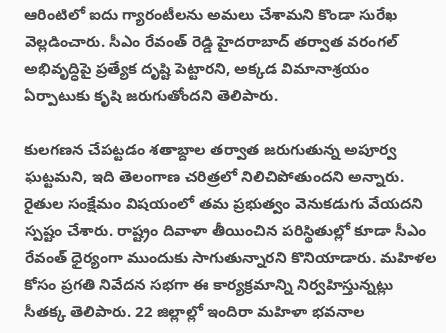ఆరింటిలో ఐదు గ్యారంటీలను అమలు చేశామని కొండా సురేఖ వెల్లడించారు. సీఎం రేవంత్ రెడ్డి హైదరాబాద్ తర్వాత వరంగల్ అభివృద్ధిపై ప్రత్యేక దృష్టి పెట్టారని, అక్కడ విమానాశ్రయం ఏర్పాటుకు కృషి జరుగుతోందని తెలిపారు.

కులగణన చేపట్టడం శతాబ్దాల తర్వాత జరుగుతున్న అపూర్వ ఘట్టమని, ఇది తెలంగాణ చరిత్రలో నిలిచిపోతుందని అన్నారు. రైతుల సంక్షేమం విషయంలో తమ ప్రభుత్వం వెనుకడుగు వేయదని స్పష్టం చేశారు. రాష్ట్రం దివాళా తీయించిన పరిస్థితుల్లో కూడా సీఎం రేవంత్ ధైర్యంగా ముందుకు సాగుతున్నారని కొనియాడారు. మహిళల కోసం ప్రగతి నివేదన సభగా ఈ కార్యక్రమాన్ని నిర్వహిస్తున్నట్లు సీతక్క తెలిపారు. 22 జిల్లాల్లో ఇందిరా మహిళా భవనాల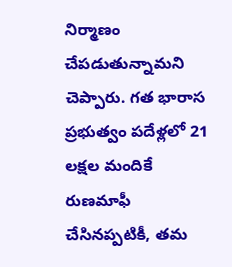నిర్మాణం చేపడుతున్నామని చెప్పారు. గత భారాస ప్రభుత్వం పదేళ్లలో 21 లక్షల మందికే రుణమాఫీ చేసినప్పటికీ, తమ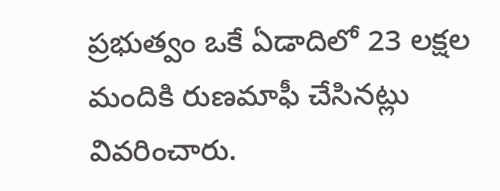ప్రభుత్వం ఒకే ఏడాదిలో 23 లక్షల మందికి రుణమాఫీ చేసినట్లు వివరించారు.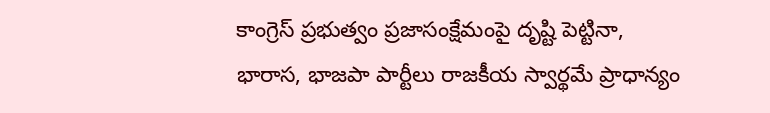కాంగ్రెస్ ప్రభుత్వం ప్రజాసంక్షేమంపై దృష్టి పెట్టినా, భారాస, భాజపా పార్టీలు రాజకీయ స్వార్థమే ప్రాధాన్యం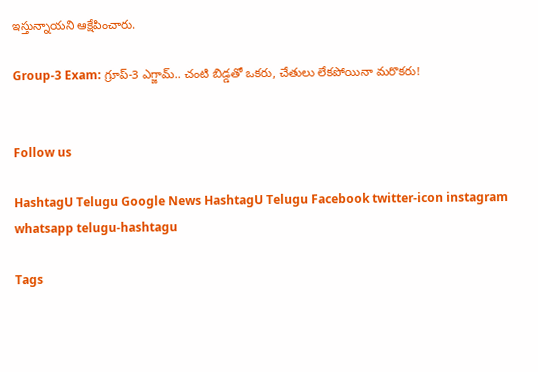ఇస్తున్నాయని ఆక్షేపించారు.

Group-3 Exam: గ్రూప్-3 ఎగ్జామ్‌.. చంటి బిడ్డ‌తో ఒక‌రు, చేతులు లేక‌పోయినా మ‌రొక‌రు!


Follow us

HashtagU Telugu Google News HashtagU Telugu Facebook twitter-icon instagram whatsapp telugu-hashtagu

Tags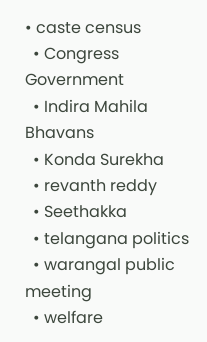• caste census
  • Congress Government
  • Indira Mahila Bhavans
  • Konda Surekha
  • revanth reddy
  • Seethakka
  • telangana politics
  • warangal public meeting
  • welfare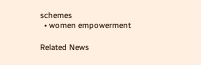schemes
  • women empowerment

Related News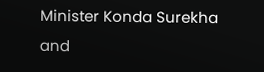Minister Konda Surekha and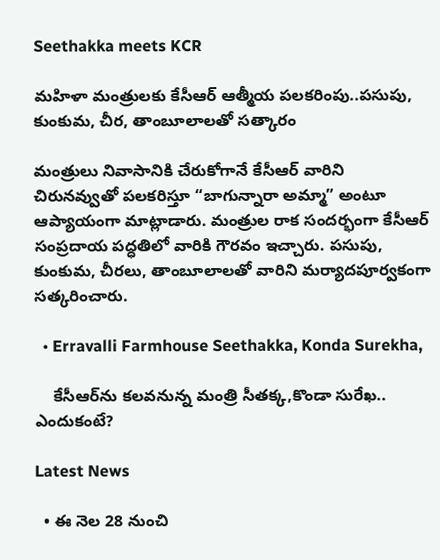Seethakka meets KCR

మహిళా మంత్రులకు కేసీఆర్‌ ఆత్మీయ పలకరింపు..పసుపు, కుంకుమ, చీర, తాంబూలాలతో సత్కారం

మంత్రులు నివాసానికి చేరుకోగానే కేసీఆర్ వారిని చిరునవ్వుతో పలకరిస్తూ “బాగున్నారా అమ్మా” అంటూ ఆప్యాయంగా మాట్లాడారు. మంత్రుల రాక సందర్భంగా కేసీఆర్ సంప్రదాయ పద్ధతిలో వారికి గౌరవం ఇచ్చారు. పసుపు, కుంకుమ, చీరలు, తాంబూలాలతో వారిని మర్యాదపూర్వకంగా సత్కరించారు.

  • Erravalli Farmhouse Seethakka, Konda Surekha,

    కేసీఆర్‌ను కలవనున్న మంత్రి సీతక్క,కొండా సురేఖ.. ఎందుకంటే?

Latest News

  • ఈ నెల 28 నుంచి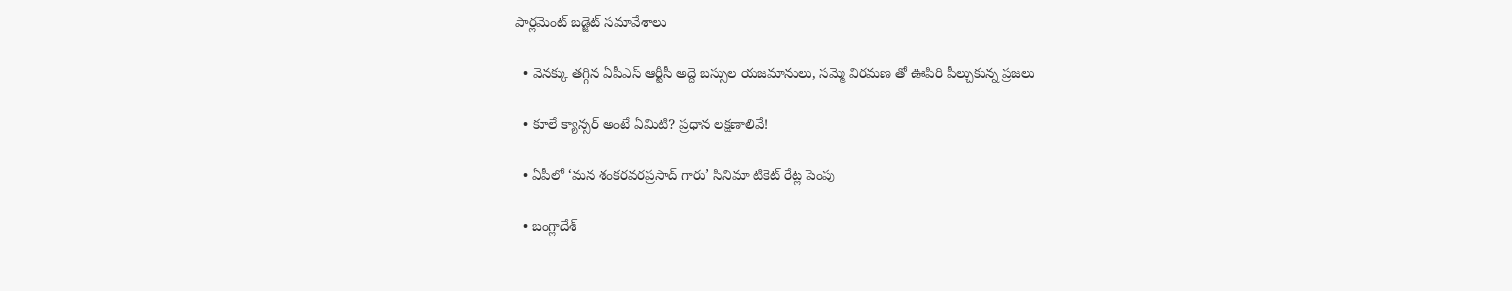పార్లమెంట్ బడ్జెట్ సమావేశాలు

  • వెనక్కు తగ్గిన ఏపీఎస్ ఆర్టీసీ అద్దె బస్సుల యజమానులు, సమ్మె విరమణ తో ఊపిరి పీల్చుకున్న ప్రజలు

  • కూలే క్యాన్సర్ అంటే ఏమిటి? ప్ర‌ధాన ల‌క్ష‌ణాలివే!

  • ఏపీలో ‘మన శంకరవరప్రసాద్ గారు’ సినిమా టికెట్ రేట్ల పెంపు

  • బంగ్లాదేశ్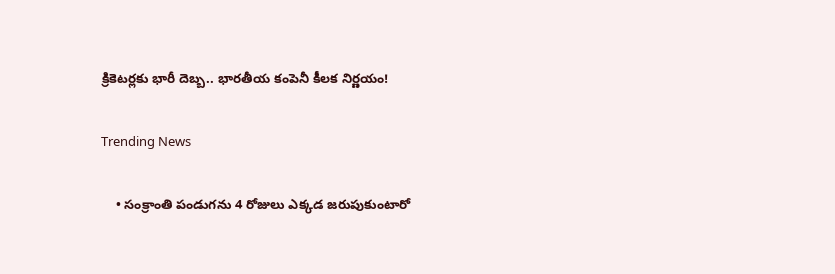క్రికెటర్లకు భారీ దెబ్బ.. భారతీయ కంపెనీ కీలక నిర్ణయం!

Trending News

    • సంక్రాంతి పండుగ‌ను 4 రోజులు ఎక్క‌డ జ‌రుపుకుంటారో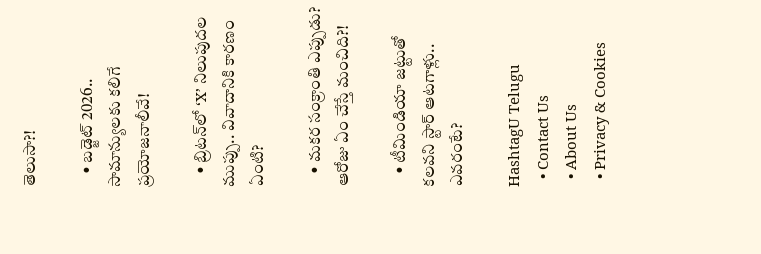తెలుసా?!

    • బడ్జెట్ 2026.. సామాన్యులకు కలిగే ప్ర‌యోజ‌నాలీవే!

    • బ్రిటన్‌లో ‘X’ నిలుపుదల ముప్పు.. వివాదానికి కారణం ఏంటి?

    • మ‌క‌ర సంక్రాంతి ఎప్పుడు? ఆరోజు ఏం చేస్తే మంచిది?!

    • టీమిండియా జ‌ట్టుతో క‌ల‌వ‌ని స్టార్ ఆట‌గాళ్లు.. ఎవ‌రంటే?

HashtagU Telugu
  • Contact Us
  • About Us
  • Privacy & Cookies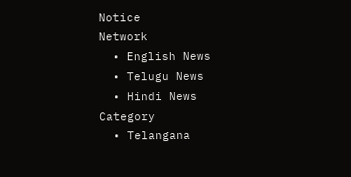Notice
Network
  • English News
  • Telugu News
  • Hindi News
Category
  • Telangana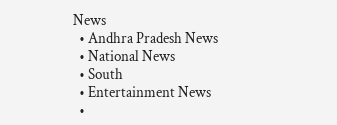News
  • Andhra Pradesh News
  • National News
  • South
  • Entertainment News
  •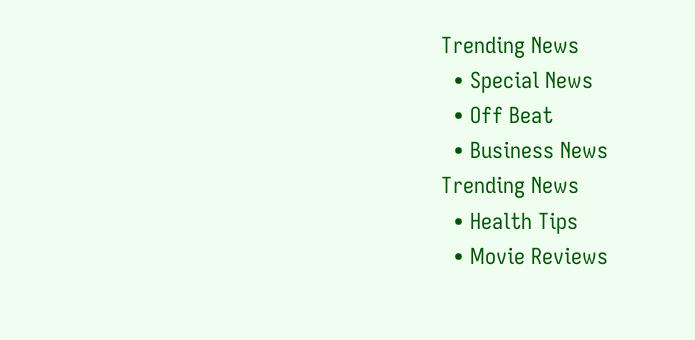Trending News
  • Special News
  • Off Beat
  • Business News
Trending News
  • Health Tips
  • Movie Reviews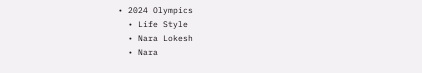• 2024 Olympics
  • Life Style
  • Nara Lokesh
  • Nara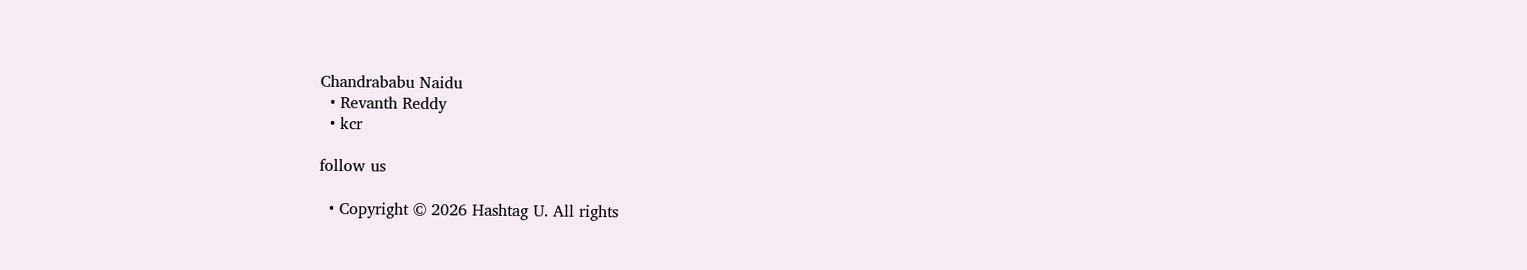Chandrababu Naidu
  • Revanth Reddy
  • kcr

follow us

  • Copyright © 2026 Hashtag U. All rights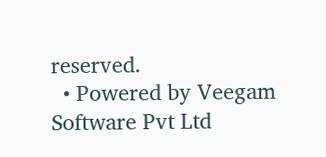reserved.
  • Powered by Veegam Software Pvt Ltd